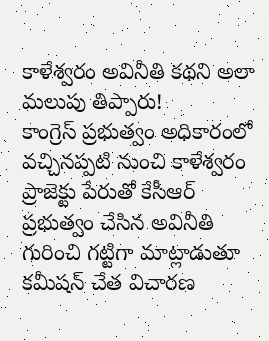కాళేశ్వరం అవినీతి కథని అలా మలుపు తిప్పారు!
కాంగ్రెస్ ప్రభుత్వం అధికారంలో వచ్చినప్పటి నుంచి కాళేశ్వరం ప్రాజెక్టు పేరుతో కేసీఆర్ ప్రభుత్వం చేసిన అవినీతి గురించి గట్టిగా మాట్లాడుతూ కమీషన్ చేత విచారణ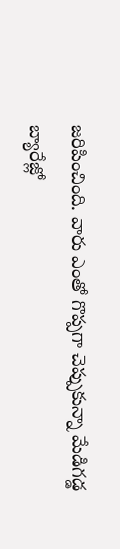జరిపించింది. వారు ఎంతో గొప్పగా చెప్పుకున్నా మేడిగడ్డ బ్యారేజ్లో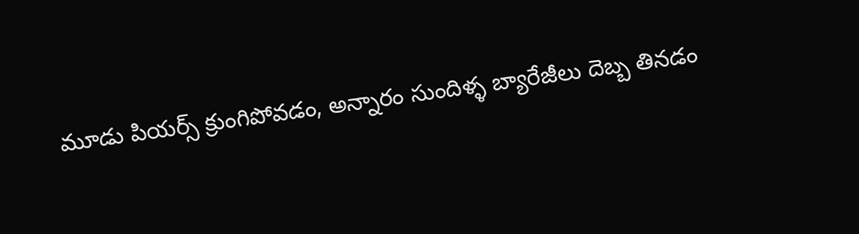మూడు పియర్స్ క్రుంగిపోవడం, అన్నారం సుందిళ్ళ బ్యారేజీలు దెబ్బ తినడం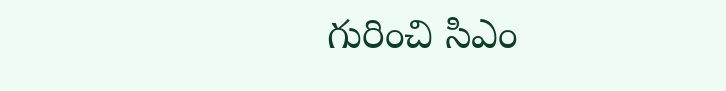గురించి సిఎం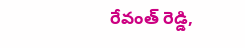రేవంత్ రెడ్డి,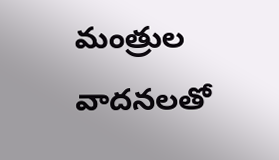మంత్రుల వాదనలతో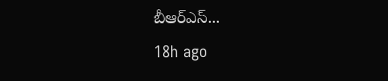బీఆర్ఎస్...
18h ago